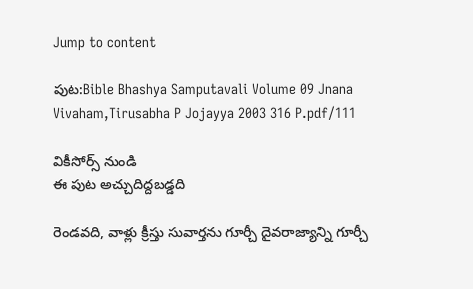Jump to content

పుట:Bible Bhashya Samputavali Volume 09 Jnana Vivaham,Tirusabha P Jojayya 2003 316 P.pdf/111

వికీసోర్స్ నుండి
ఈ పుట అచ్చుదిద్దబడ్డది

రెండవది, వాళ్లు క్రీస్తు సువార్తను గూర్చీ దైవరాజ్యాన్ని గూర్చీ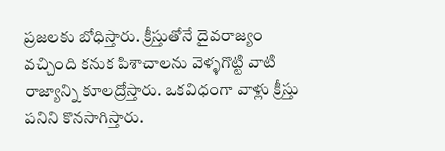ప్రజలకు బోధిస్తారు. క్రీస్తుతోనే దైవరాజ్యం వచ్చింది కనుక పిశాచాలను వెళ్ళగొట్టి వాటి రాజ్యాన్ని కూలద్రోస్తారు. ఒకవిధంగా వాళ్లు క్రీస్తు పనిని కొనసాగిస్తారు.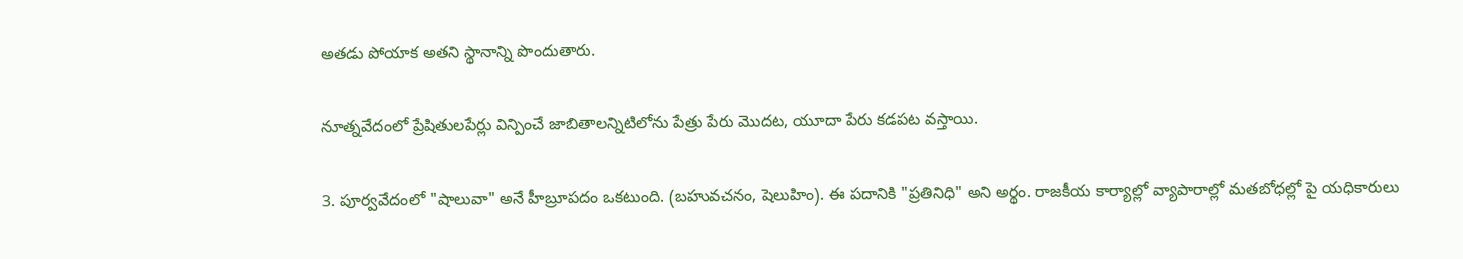అతడు పోయాక అతని స్థానాన్ని పొందుతారు.

నూత్నవేదంలో ప్రేషితులపేర్లు విన్పించే జాబితాలన్నిటిలోను పేత్రు పేరు మొదట, యూదా పేరు కడపట వస్తాయి.

3. పూర్వవేదంలో "షాలువా" అనే హీబ్రూపదం ఒకటుంది. (బహువచనం, షెలుహిం). ఈ పదానికి "ప్రతినిధి" అని అర్థం. రాజకీయ కార్యాల్లో వ్యాపారాల్లో మతబోధల్లో పై యధికారులు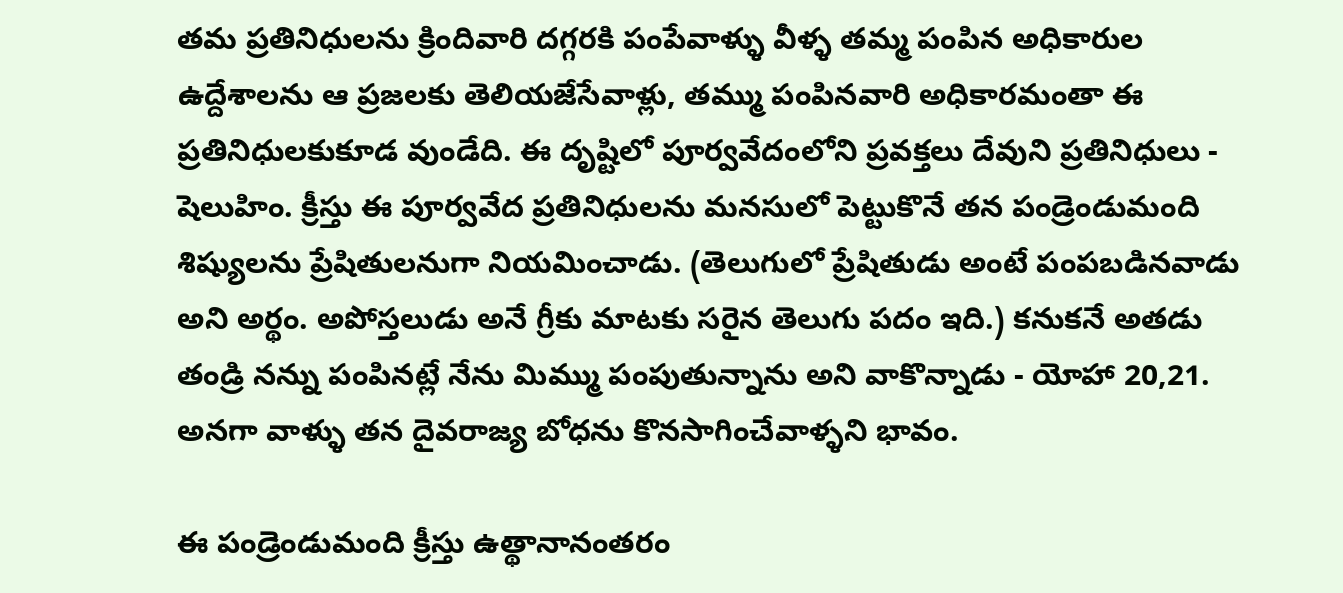తమ ప్రతినిధులను క్రిందివారి దగ్గరకి పంపేవాళ్ళు వీళ్ళ తమ్మ పంపిన అధికారుల ఉద్దేశాలను ఆ ప్రజలకు తెలియజేసేవాళ్లు, తమ్ము పంపినవారి అధికారమంతా ఈ ప్రతినిధులకుకూడ వుండేది. ఈ దృష్టిలో పూర్వవేదంలోని ప్రవక్తలు దేవుని ప్రతినిధులు - షెలుహిం. క్రీస్తు ఈ పూర్వవేద ప్రతినిధులను మనసులో పెట్టుకొనే తన పండ్రెండుమంది శిష్యులను ప్రేషితులనుగా నియమించాడు. (తెలుగులో ప్రేషితుడు అంటే పంపబడినవాడు అని అర్థం. అపోస్తలుడు అనే గ్రీకు మాటకు సరైన తెలుగు పదం ఇది.) కనుకనే అతడు తండ్రి నన్ను పంపినట్లే నేను మిమ్ము పంపుతున్నాను అని వాకొన్నాడు - యోహా 20,21. అనగా వాళ్ళు తన దైవరాజ్య బోధను కొనసాగించేవాళ్ళని భావం.

ఈ పండ్రెండుమంది క్రీస్తు ఉత్థానానంతరం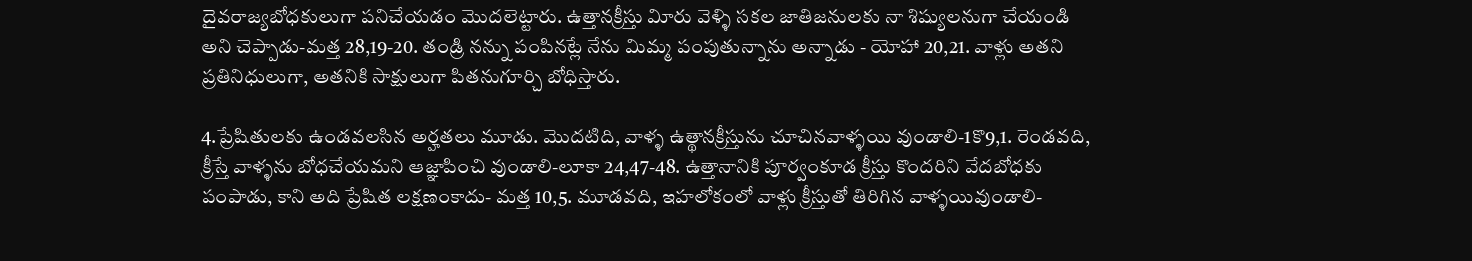దైవరాజ్యబోధకులుగా పనిచేయడం మొదలెట్టారు. ఉత్తానక్రీస్తు విూరు వెళ్ళి సకల జాతిజనులకు నా శిష్యులనుగా చేయండి అని చెప్పాడు-మత్త 28,19-20. తండ్రి నన్ను పంపినట్లే నేను మిమ్మ పంపుతున్నాను అన్నాడు - యోహా 20,21. వాళ్లు అతని ప్రతినిధులుగా, అతనికి సాక్షులుగా పితనుగూర్చి బోధిస్తారు.

4.ప్రేషితులకు ఉండవలసిన అర్హతలు మూడు. మొదటిది, వాళ్ళ ఉత్థానక్రీస్తును చూచినవాళ్ళయి వుండాలి-1కొ9,1. రెండవది, క్రీస్తే వాళ్ళను బోధచేయమని ఆజ్ఞాపించి వుండాలి-లూకా 24,47-48. ఉత్తానానికి పూర్వంకూడ క్రీస్తు కొందరిని వేదబోధకు పంపాడు, కాని అది ప్రేషిత లక్షణంకాదు- మత్త 10,5. మూడవది, ఇహలోకంలో వాళ్లు క్రీస్తుతో తిరిగిన వాళ్ళయివుండాలి-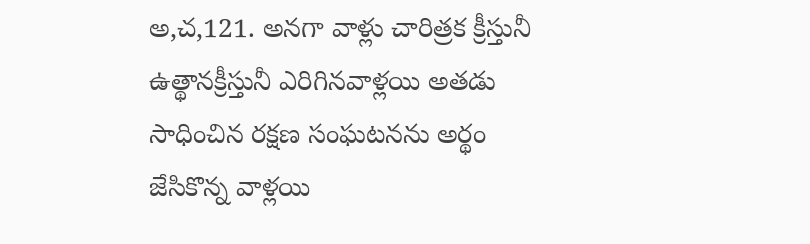అ,చ,121. అనగా వాళ్లు చారిత్రక క్రీస్తునీ ఉత్థానక్రీస్తునీ ఎరిగినవాళ్లయి అతడు సాధించిన రక్షణ సంఘటనను అర్థం జేసికొన్న వాళ్లయి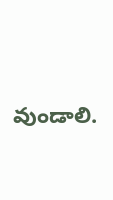వుండాలి.